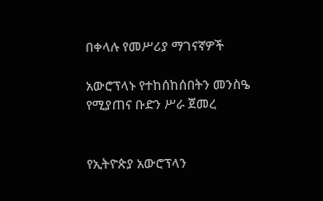በቀላሉ የመሥሪያ ማገናኛዎች

አውሮፕላኑ የተከሰከሰበትን መንስዔ የሚያጠና ቡድን ሥራ ጀመረ


የኢትዮጵያ አውሮፕላን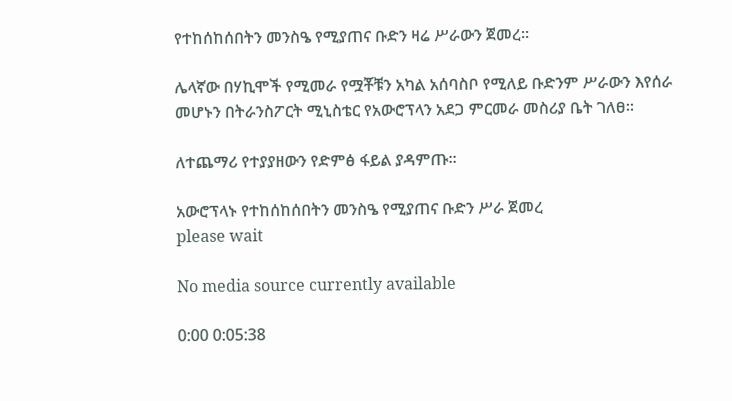የተከሰከሰበትን መንስዔ የሚያጠና ቡድን ዛሬ ሥራውን ጀመረ።

ሌላኛው በሃኪሞች የሚመራ የሟቾቹን አካል አሰባስቦ የሚለይ ቡድንም ሥራውን እየሰራ መሆኑን በትራንስፖርት ሚኒስቴር የአውሮፕላን አደጋ ምርመራ መስሪያ ቤት ገለፀ።

ለተጨማሪ የተያያዘውን የድምፅ ፋይል ያዳምጡ።

አውሮፕላኑ የተከሰከሰበትን መንስዔ የሚያጠና ቡድን ሥራ ጀመረ
please wait

No media source currently available

0:00 0:05:38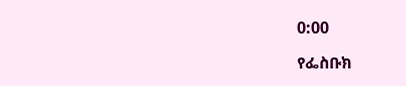0:00

የፌስቡክ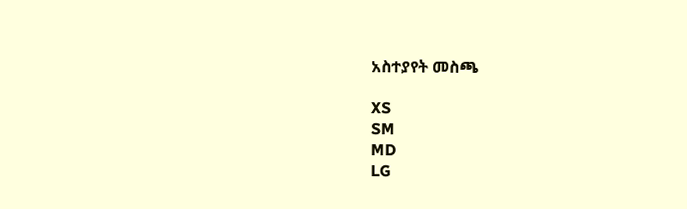አስተያየት መስጫ

XS
SM
MD
LG